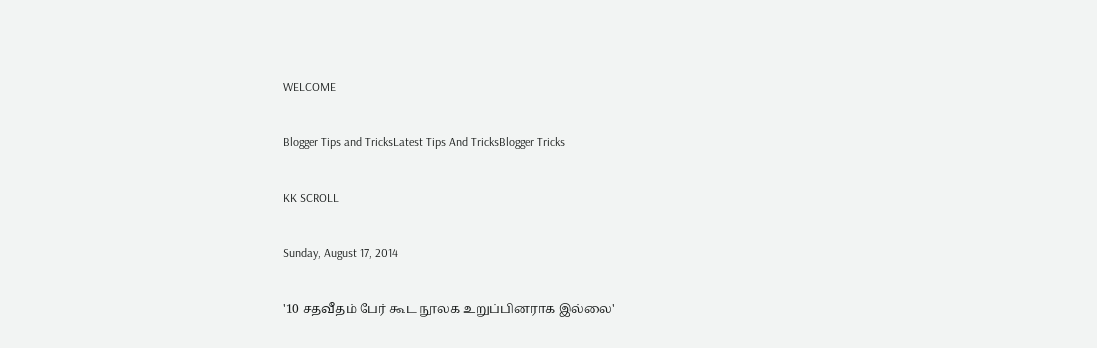WELCOME

Blogger Tips and TricksLatest Tips And TricksBlogger Tricks

KK SCROLL

Sunday, August 17, 2014

'10 சதவீதம் பேர் கூட நூலக உறுப்பினராக இல்லை'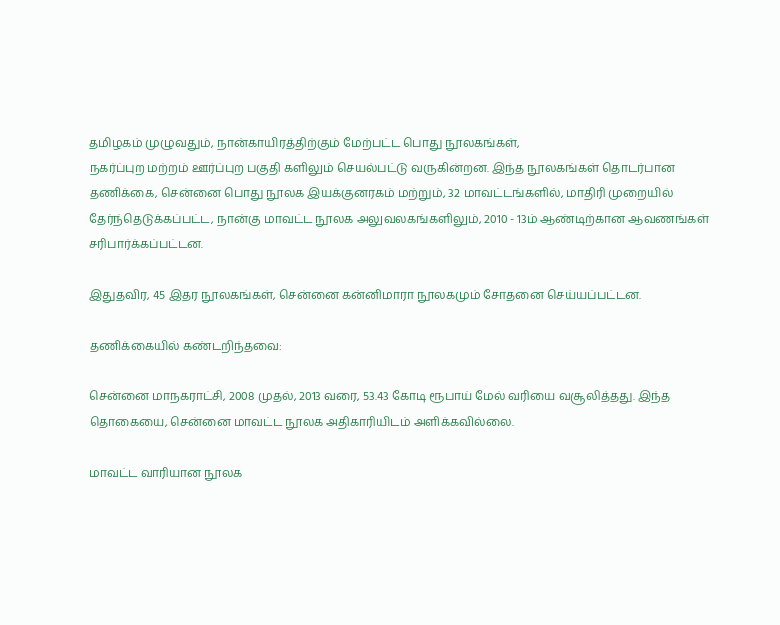தமிழகம் முழுவதும், நான்காயிரத்திற்கும் மேற்பட்ட பொது நூலகங்கள்,
நகர்ப்புற மற்றம் ஊர்ப்புற பகுதி களிலும் செயல்பட்டு வருகின்றன. இந்த நூலகங்கள் தொடர்பான தணிக்கை, சென்னை பொது நூலக இயக்குனரகம் மற்றும், 32 மாவட்டங்களில், மாதிரி முறையில் தேர்ந்தெடுக்கப்பட்ட, நான்கு மாவட்ட நூலக அலுவலகங்களிலும், 2010 - 13ம் ஆண்டிற்கான ஆவணங்கள் சரிபார்க்கப்பட்டன.

இதுதவிர, 45 இதர நூலகங்கள், சென்னை கன்னிமாரா நூலகமும் சோதனை செய்யப்பட்டன.

தணிக்கையில் கண்டறிந்தவை:

சென்னை மாநகராட்சி, 2008 முதல், 2013 வரை, 53.43 கோடி ரூபாய் மேல் வரியை வசூலித்தது. இந்த தொகையை, சென்னை மாவட்ட நூலக அதிகாரியிடம் அளிக்கவில்லை.

மாவட்ட வாரியான நூலக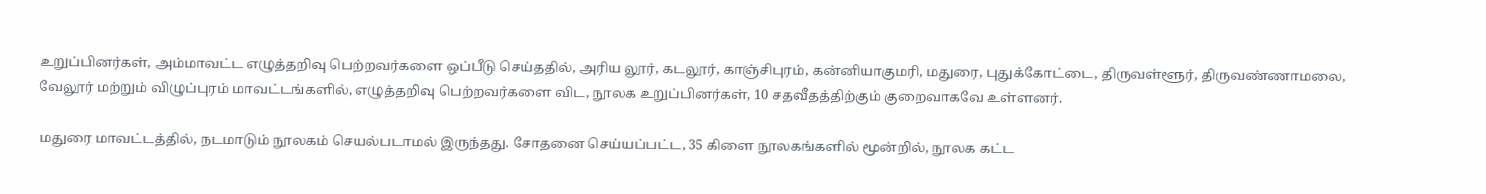உறுப்பினர்கள், அம்மாவட்ட எழுத்தறிவு பெற்றவர்களை ஒப்பீடு செய்ததில், அரிய லூர், கடலூர், காஞ்சிபுரம், கன்னியாகுமரி, மதுரை, புதுக்கோட்டை, திருவள்ளூர், திருவண்ணாமலை, வேலூர் மற்றும் விழுப்புரம் மாவட்டங்களில், எழுத்தறிவு பெற்றவர்களை விட, நூலக உறுப்பினர்கள், 10 சதவீதத்திற்கும் குறைவாகவே உள்ளனர்.

மதுரை மாவட்டத்தில், நடமாடும் நூலகம் செயல்படாமல் இருந்தது. சோதனை செய்யப்பட்ட, 35 கிளை நூலகங்களில் மூன்றில், நூலக கட்ட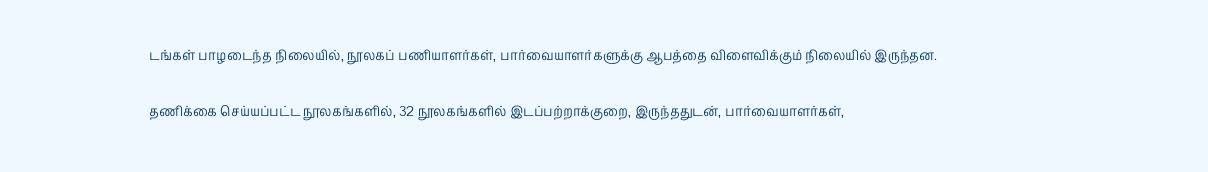டங்கள் பாழடைந்த நிலையில், நூலகப் பணியாளர்கள், பார்வையாளர்களுக்கு ஆபத்தை விளைவிக்கும் நிலையில் இருந்தன.

தணிக்கை செய்யப்பட்ட நூலகங்களில், 32 நூலகங்களில் இடப்பற்றாக்குறை, இருந்ததுடன், பார்வையாளர்கள்,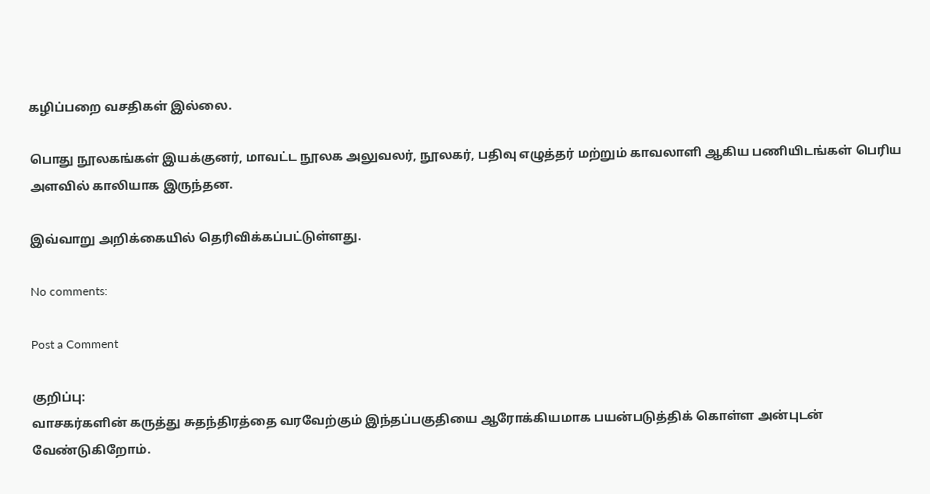கழிப்பறை வசதிகள் இல்லை.

பொது நூலகங்கள் இயக்குனர், மாவட்ட நூலக அலுவலர், நூலகர், பதிவு எழுத்தர் மற்றும் காவலாளி ஆகிய பணியிடங்கள் பெரிய அளவில் காலியாக இருந்தன.

இவ்வாறு அறிக்கையில் தெரிவிக்கப்பட்டுள்ளது.

No comments:

Post a Comment

குறிப்பு:
வாசகர்களின் கருத்து சுதந்திரத்தை வரவேற்கும் இந்தப்பகுதியை ஆரோக்கியமாக பயன்படுத்திக் கொள்ள அன்புடன் வேண்டுகிறோம்.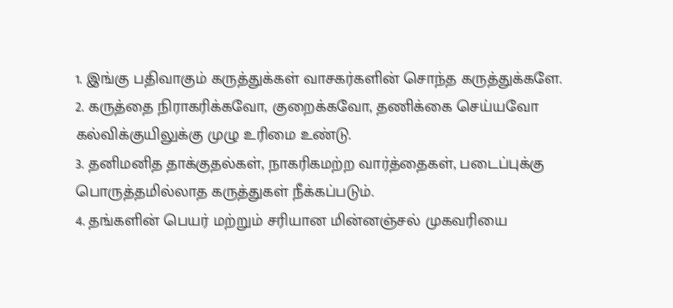1. இங்கு பதிவாகும் கருத்துக்கள் வாசகர்களின் சொந்த கருத்துக்களே.
2. கருத்தை நிராகரிக்கவோ, குறைக்கவோ, தணிக்கை செய்யவோ கல்விக்குயிலுக்கு முழு உரிமை உண்டு.
3. தனிமனித தாக்குதல்கள், நாகரிகமற்ற வார்த்தைகள், படைப்புக்கு பொருத்தமில்லாத கருத்துகள் நீக்கப்படும்.
4. தங்களின் பெயர் மற்றும் சரியான மின்னஞ்சல் முகவரியை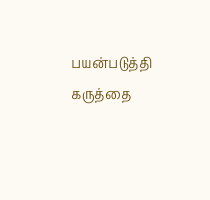பயன்படுத்தி கருத்தை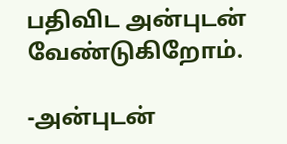பதிவிட அன்புடன் வேண்டுகிறோம்.

-அன்புடன்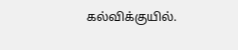கல்விக்குயில்.